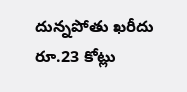దున్నపోతు ఖరీదు రూ.23 కోట్లు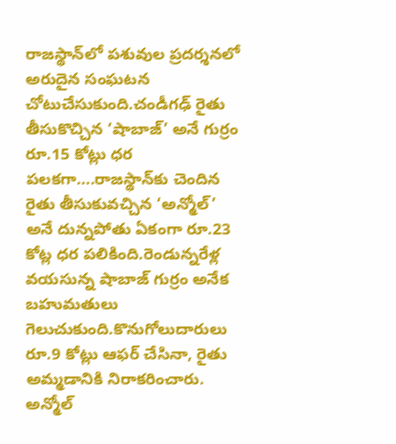రాజస్థాన్‌లో పశువుల ప్రదర్శనలో అరుదైన సంఘటన చోటుచేసుకుంది.చండీగఢ్ రైతు తీసుకొచ్చిన ‘షాబాజ్’ అనే గుర్రం రూ.15 కోట్లు ధర పలకగా….రాజస్థాన్‌కు చెందిన రైతు తీసుకువచ్చిన ‘అన్మోల్’ అనే దున్నపోతు ఏకంగా రూ.23 కోట్ల ధర పలికింది.రెండున్నరేళ్ల వయసున్న షాబాజ్ గుర్రం అనేక బహుమతులు గెలుచుకుంది.కొనుగోలుదారులు రూ.9 కోట్లు ఆఫర్ చేసినా, రైతు అమ్మడానికి నిరాకరించారు. అన్మోల్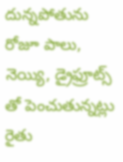దున్నపోతును రోజూ పాలు, నెయ్యి, డ్రైఫ్రూట్స్ తో పెంచుతున్నట్లు రైతు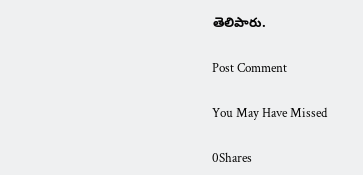తెలిపారు.

Post Comment

You May Have Missed

0Shares